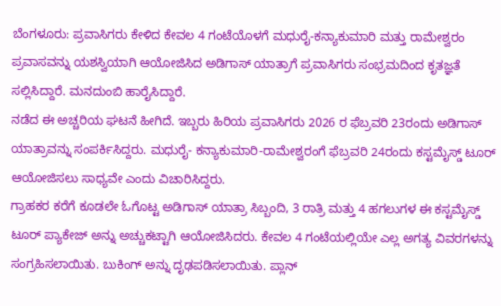ಬೆಂಗಳೂರು: ಪ್ರವಾಸಿಗರು ಕೇಳಿದ ಕೇವಲ 4 ಗಂಟೆಯೊಳಗೆ ಮಧುರೈ-ಕನ್ಯಾಕುಮಾರಿ ಮತ್ತು ರಾಮೇಶ್ವರಂ ಪ್ರವಾಸವನ್ನು ಯಶಸ್ವಿಯಾಗಿ ಆಯೋಜಿಸಿದ ಅಡಿಗಾಸ್ ಯಾತ್ರಾಗೆ ಪ್ರವಾಸಿಗರು ಸಂಭ್ರಮದಿಂದ ಕೃತಜ್ಞತೆ ಸಲ್ಲಿಸಿದ್ದಾರೆ. ಮನದುಂಬಿ ಹಾರೈಸಿದ್ದಾರೆ.
ನಡೆದ ಈ ಅಚ್ಚರಿಯ ಘಟನೆ ಹೀಗಿದೆ. ಇಬ್ಬರು ಹಿರಿಯ ಪ್ರವಾಸಿಗರು 2026 ರ ಫೆಬ್ರವರಿ 23ರಂದು ಅಡಿಗಾಸ್ ಯಾತ್ರಾವನ್ನು ಸಂಪರ್ಕಿಸಿದ್ದರು. ಮಧುರೈ- ಕನ್ಯಾಕುಮಾರಿ-ರಾಮೇಶ್ವರಂಗೆ ಫೆಬ್ರವರಿ 24ರಂದು ಕಸ್ಟಮೈಸ್ಡ್ ಟೂರ್ ಆಯೋಜಿಸಲು ಸಾಧ್ಯವೇ ಎಂದು ವಿಚಾರಿಸಿದ್ದರು.
ಗ್ರಾಹಕರ ಕರೆಗೆ ಕೂಡಲೇ ಓಗೊಟ್ಟ ಅಡಿಗಾಸ್ ಯಾತ್ರಾ ಸಿಬ್ಬಂದಿ, 3 ರಾತ್ರಿ ಮತ್ತು 4 ಹಗಲುಗಳ ಈ ಕಸ್ಟಮೈಸ್ಡ್ ಟೂರ್ ಪ್ಯಾಕೇಜ್ ಅನ್ನು ಅಚ್ಚುಕಟ್ಟಾಗಿ ಆಯೋಜಿಸಿದರು. ಕೇವಲ 4 ಗಂಟೆಯಲ್ಲಿಯೇ ಎಲ್ಲ ಅಗತ್ಯ ವಿವರಗಳನ್ನು ಸಂಗ್ರಹಿಸಲಾಯಿತು. ಬುಕಿಂಗ್ ಅನ್ನು ದೃಢಪಡಿಸಲಾಯಿತು. ಪ್ಲಾನ್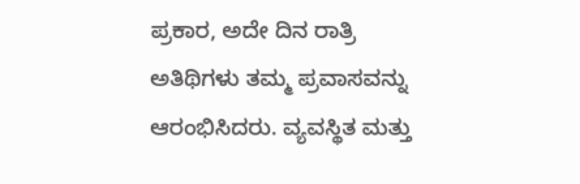ಪ್ರಕಾರ, ಅದೇ ದಿನ ರಾತ್ರಿ ಅತಿಥಿಗಳು ತಮ್ಮ ಪ್ರವಾಸವನ್ನು ಆರಂಭಿಸಿದರು. ವ್ಯವಸ್ಥಿತ ಮತ್ತು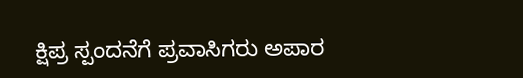ಕ್ಷಿಪ್ರ ಸ್ಪಂದನೆಗೆ ಪ್ರವಾಸಿಗರು ಅಪಾರ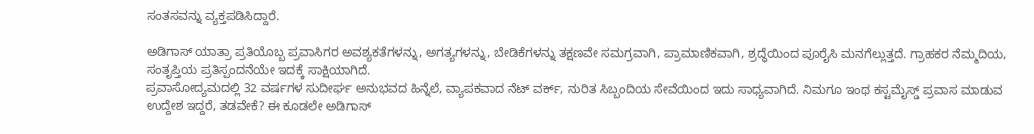ಸಂತಸವನ್ನು ವ್ಯಕ್ತಪಡಿಸಿದ್ದಾರೆ.

ಅಡಿಗಾಸ್ ಯಾತ್ರಾ ಪ್ರತಿಯೊಬ್ಬ ಪ್ರವಾಸಿಗರ ಅವಶ್ಯಕತೆಗಳನ್ನು, ಅಗತ್ಯಗಳನ್ನು, ಬೇಡಿಕೆಗಳನ್ನು ತಕ್ಷಣವೇ ಸಮಗ್ರವಾಗಿ, ಪ್ರಾಮಾಣಿಕವಾಗಿ, ಶ್ರದ್ಧೆಯಿಂದ ಪೂರೈಸಿ ಮನಗೆಲ್ಲುತ್ತದೆ. ಗ್ರಾಹಕರ ನೆಮ್ಮದಿಯ, ಸಂತೃಪ್ತಿಯ ಪ್ರತಿಸ್ಪಂದನೆಯೇ ಇದಕ್ಕೆ ಸಾಕ್ಷಿಯಾಗಿದೆ.
ಪ್ರವಾಸೋದ್ಯಮದಲ್ಲಿ 32 ವರ್ಷಗಳ ಸುದೀರ್ಘ ಅನುಭವದ ಹಿನ್ನೆಲೆ, ವ್ಯಾಪಕವಾದ ನೆಟ್ ವರ್ಕ್, ನುರಿತ ಸಿಬ್ಬಂದಿಯ ಸೇವೆಯಿಂದ ಇದು ಸಾಧ್ಯವಾಗಿದೆ. ನಿಮಗೂ ಇಂಥ ಕಸ್ಟಮೈಸ್ಡ್ ಪ್ರವಾಸ ಮಾಡುವ ಉದ್ದೇಶ ಇದ್ದರೆ, ತಡವೇಕೆ? ಈ ಕೂಡಲೇ ಅಡಿಗಾಸ್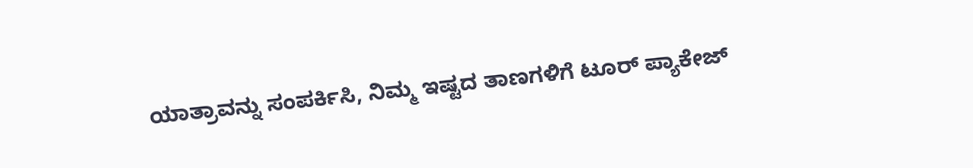ಯಾತ್ರಾವನ್ನು ಸಂಪರ್ಕಿಸಿ, ನಿಮ್ಮ ಇಷ್ಟದ ತಾಣಗಳಿಗೆ ಟೂರ್ ಪ್ಯಾಕೇಜ್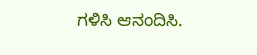ಗಳಿಸಿ ಆನಂದಿಸಿ.